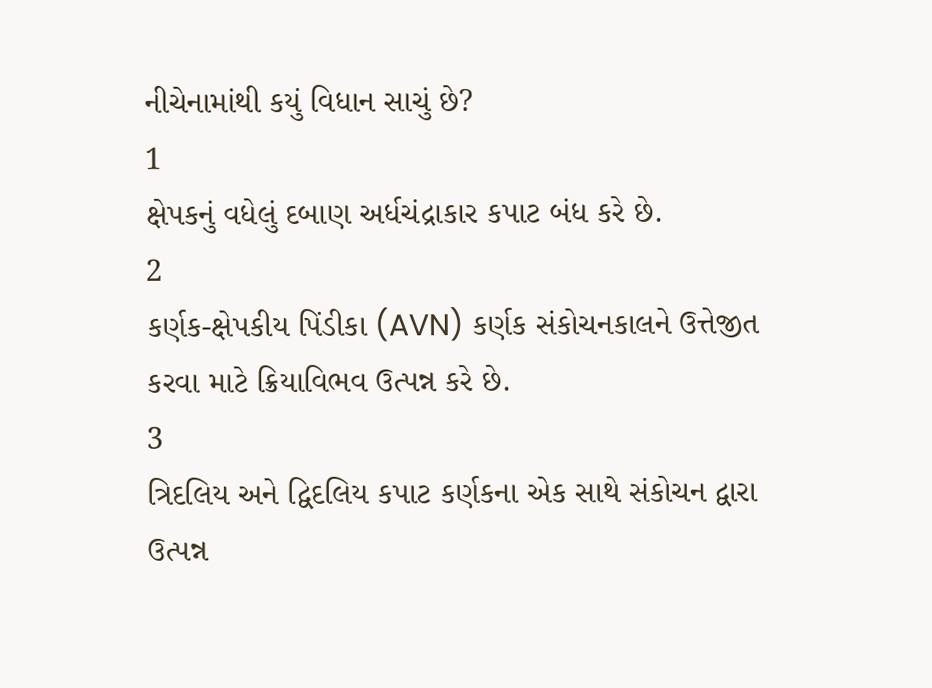નીચેનામાંથી કયું વિધાન સાચું છે?
1
ક્ષેપકનું વધેલું દબાણ અર્ધચંદ્રાકાર કપાટ બંધ કરે છે.
2
કર્ણક-ક્ષેપકીય પિંડીકા (AVN) કર્ણક સંકોચનકાલને ઉત્તેજીત કરવા માટે ક્રિયાવિભવ ઉત્પન્ન કરે છે.
3
ત્રિદલિય અને દ્વિદલિય કપાટ કર્ણકના એક સાથે સંકોચન દ્વારા ઉત્પન્ન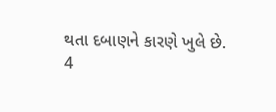થતા દબાણને કારણે ખુલે છે.
4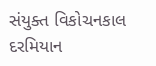સંયુક્ત વિકોચનકાલ દરમિયાન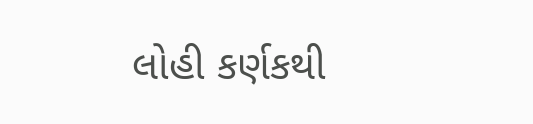લોહી કર્ણકથી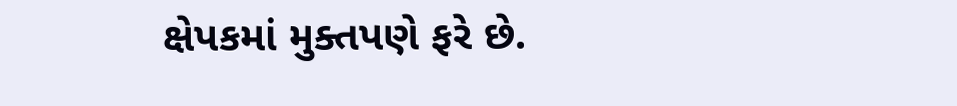ક્ષેપકમાં મુક્તપણે ફરે છે.